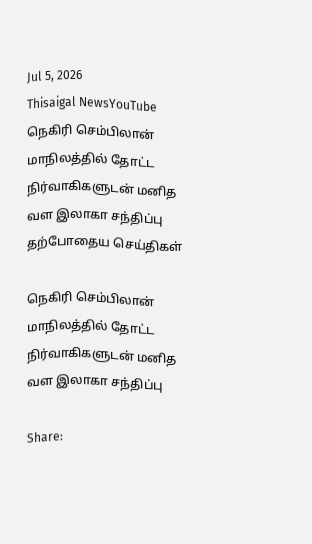Jul 5, 2026
Thisaigal NewsYouTube
நெகிரி செம்பிலான் மாநிலத்தில் தோட்ட நிர்வாகிகளுடன் மனித வள இலாகா சந்திப்பு
தற்போதைய செய்திகள்

நெகிரி செம்பிலான் மாநிலத்தில் தோட்ட நிர்வாகிகளுடன் மனித வள இலாகா சந்திப்பு

Share: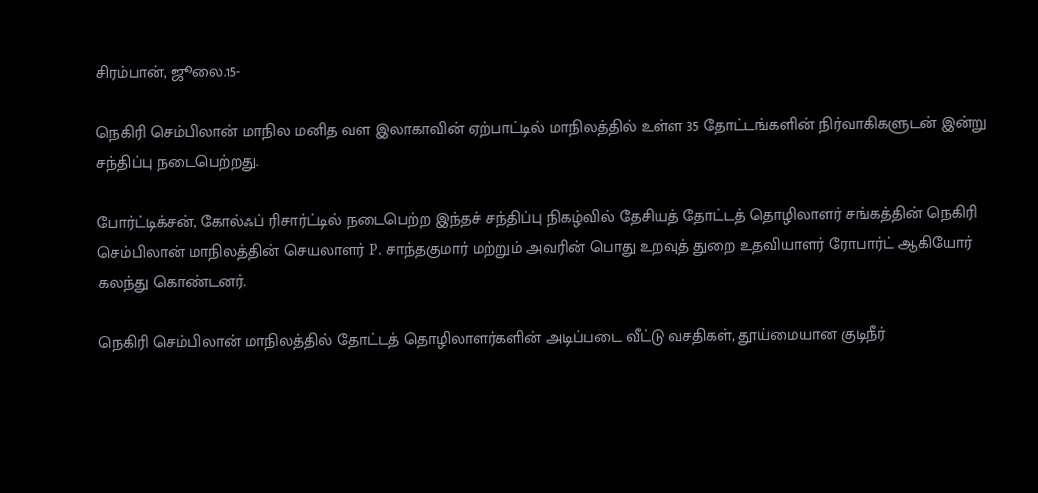சிரம்பான், ஜூலை.15-

நெகிரி செம்பிலான் மாநில மனித வள இலாகாவின் ஏற்பாட்டில் மாநிலத்தில் உள்ள 35 தோட்டங்களின் நிர்வாகிகளுடன் இன்று சந்திப்பு நடைபெற்றது.

போர்ட்டிக்சன், கோல்ஃப் ரிசார்ட்டில் நடைபெற்ற இந்தச் சந்திப்பு நிகழ்வில் தேசியத் தோட்டத் தொழிலாளர் சங்கத்தின் நெகிரி செம்பிலான் மாநிலத்தின் செயலாளர் P. சாந்தகுமார் மற்றும் அவரின் பொது உறவுத் துறை உதவியாளர் ரோபார்ட் ஆகியோர் கலந்து கொண்டனர்.

நெகிரி செம்பிலான் மாநிலத்தில் தோட்டத் தொழிலாளர்களின் அடிப்படை வீட்டு வசதிகள், தூய்மையான குடிநீர்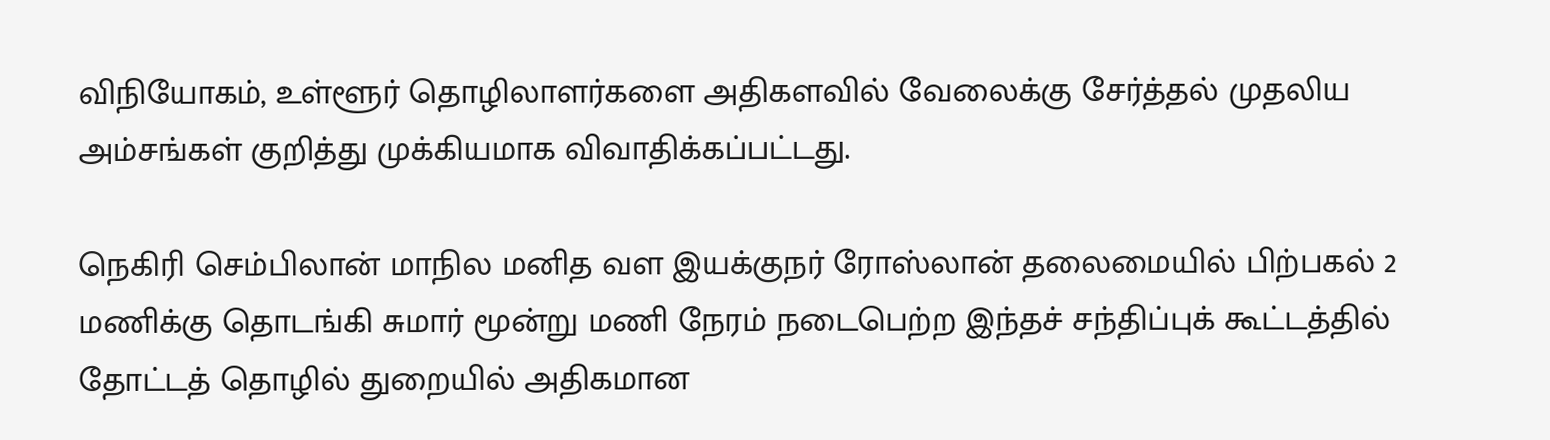விநியோகம், உள்ளூர் தொழிலாளர்களை அதிகளவில் வேலைக்கு சேர்த்தல் முதலிய அம்சங்கள் குறித்து முக்கியமாக விவாதிக்கப்பட்டது.

நெகிரி செம்பிலான் மாநில மனித வள இயக்குநர் ரோஸ்லான் தலைமையில் பிற்பகல் 2 மணிக்கு தொடங்கி சுமார் மூன்று மணி நேரம் நடைபெற்ற இந்தச் சந்திப்புக் கூட்டத்தில் தோட்டத் தொழில் துறையில் அதிகமான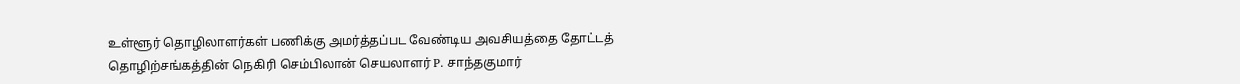உள்ளூர் தொழிலாளர்கள் பணிக்கு அமர்த்தப்பட வேண்டிய அவசியத்தை தோட்டத் தொழிற்சங்கத்தின் நெகிரி செம்பிலான் செயலாளர் P. சாந்தகுமார்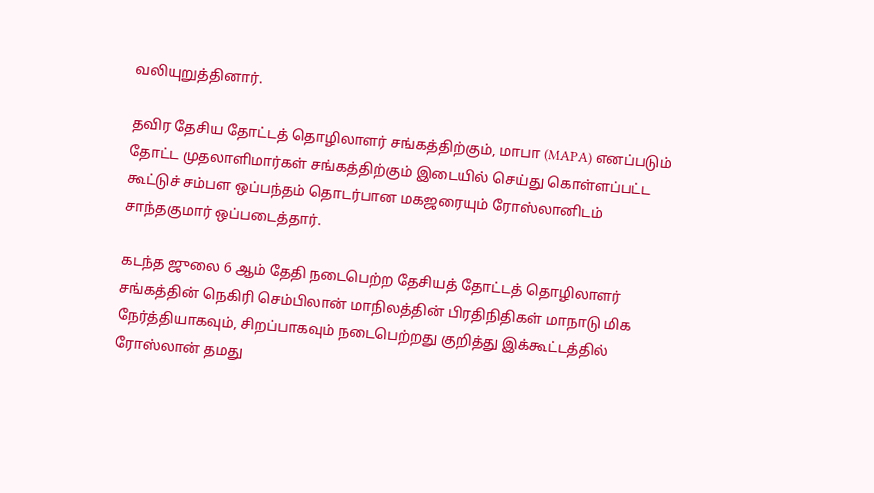வலியுறுத்தினார்.

தவிர தேசிய தோட்டத் தொழிலாளர் சங்கத்திற்கும், மாபா (MAPA) எனப்படும் தோட்ட முதலாளிமார்கள் சங்கத்திற்கும் இடையில் செய்து கொள்ளப்பட்ட கூட்டுச் சம்பள ஒப்பந்தம் தொடர்பான மகஜரையும் ரோஸ்லானிடம் சாந்தகுமார் ஒப்படைத்தார்.

கடந்த ஜுலை 6 ஆம் தேதி நடைபெற்ற தேசியத் தோட்டத் தொழிலாளர் சங்கத்தின் நெகிரி செம்பிலான் மாநிலத்தின் பிரதிநிதிகள் மாநாடு மிக நேர்த்தியாகவும், சிறப்பாகவும் நடைபெற்றது குறித்து இக்கூட்டத்தில் ரோஸ்லான் தமது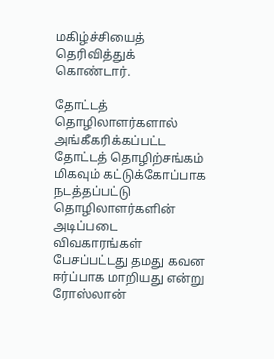மகிழ்ச்சியைத் தெரிவித்துக் கொண்டார்.

தோட்டத் தொழிலாளர்களால் அங்கீகரிக்கப்பட்ட தோட்டத் தொழிற்சங்கம் மிகவும் கட்டுக்கோப்பாக நடத்தப்பட்டு தொழிலாளர்களின் அடிப்படை விவகாரங்கள் பேசப்பட்டது தமது கவன ஈர்ப்பாக மாறியது என்று ரோஸ்லான்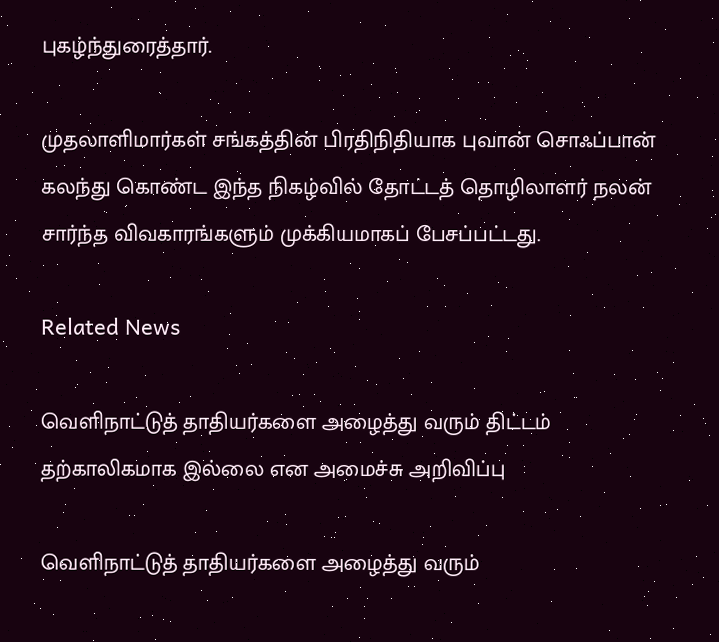புகழ்ந்துரைத்தார்.

முதலாளிமார்கள் சங்கத்தின் பிரதிநிதியாக புவான் சொஃப்பான் கலந்து கொண்ட இந்த நிகழ்வில் தோட்டத் தொழிலாளர் நலன் சார்ந்த விவகாரங்களும் முக்கியமாகப் பேசப்பட்டது.

Related News

வெளிநாட்டுத் தாதியர்களை அழைத்து வரும் திட்டம் தற்காலிகமாக இல்லை என அமைச்சு அறிவிப்பு

வெளிநாட்டுத் தாதியர்களை அழைத்து வரும்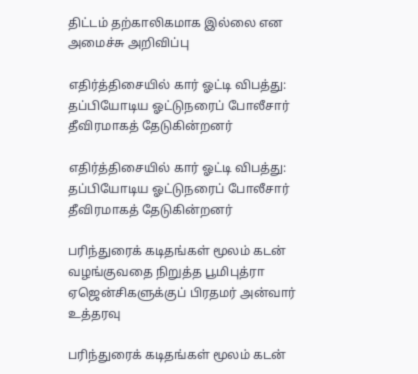திட்டம் தற்காலிகமாக இல்லை என அமைச்சு அறிவிப்பு

எதிர்த்திசையில் கார் ஓட்டி விபத்து: தப்பியோடிய ஓட்டுநரைப் போலீசார் தீவிரமாகத் தேடுகின்றனர்

எதிர்த்திசையில் கார் ஓட்டி விபத்து: தப்பியோடிய ஓட்டுநரைப் போலீசார் தீவிரமாகத் தேடுகின்றனர்

பரிந்துரைக் கடிதங்கள் மூலம் கடன் வழங்குவதை நிறுத்த பூமிபுத்ரா ஏஜென்சிகளுக்குப் பிரதமர் அன்வார் உத்தரவு

பரிந்துரைக் கடிதங்கள் மூலம் கடன்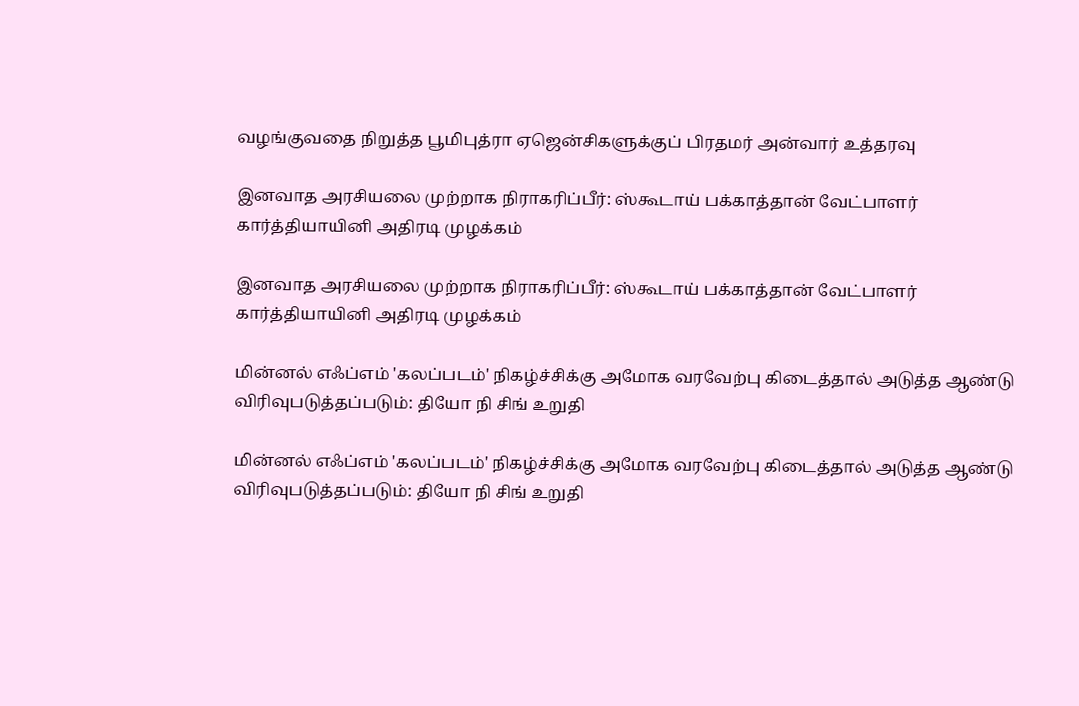வழங்குவதை நிறுத்த பூமிபுத்ரா ஏஜென்சிகளுக்குப் பிரதமர் அன்வார் உத்தரவு

இனவாத அரசியலை முற்றாக நிராகரிப்பீர்: ஸ்கூடாய் பக்காத்தான் வேட்பாளர் கார்த்தியாயினி அதிரடி முழக்கம்

இனவாத அரசியலை முற்றாக நிராகரிப்பீர்: ஸ்கூடாய் பக்காத்தான் வேட்பாளர் கார்த்தியாயினி அதிரடி முழக்கம்

மின்னல் எஃப்எம் 'கலப்படம்' நிகழ்ச்சிக்கு அமோக வரவேற்பு கிடைத்தால் அடுத்த ஆண்டு விரிவுபடுத்தப்படும்: தியோ நி சிங் உறுதி

மின்னல் எஃப்எம் 'கலப்படம்' நிகழ்ச்சிக்கு அமோக வரவேற்பு கிடைத்தால் அடுத்த ஆண்டு விரிவுபடுத்தப்படும்: தியோ நி சிங் உறுதி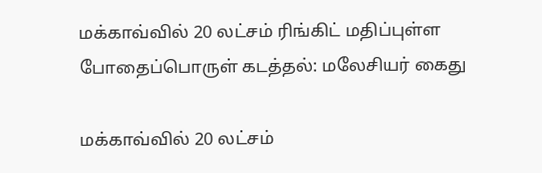மக்காவ்வில் 20 லட்சம் ரிங்கிட் மதிப்புள்ள போதைப்பொருள் கடத்தல்: மலேசியர் கைது

மக்காவ்வில் 20 லட்சம்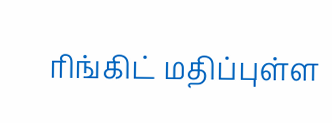ரிங்கிட் மதிப்புள்ள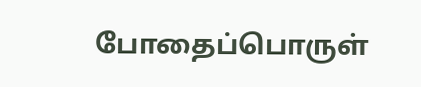போதைப்பொருள்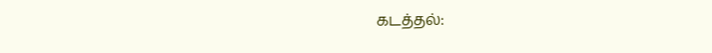கடத்தல்: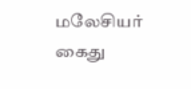மலேசியர் கைது